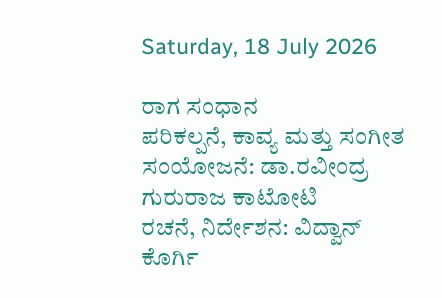Saturday, 18 July 2026

ರಾಗ ಸಂಧಾನ
ಪರಿಕಲ್ಪನೆ, ಕಾವ್ಯ ಮತ್ತು ಸಂಗೀತ ಸಂಯೋಜನೆ: ಡಾ.ರವೀಂದ್ರ ಗುರುರಾಜ ಕಾಟೋಟಿ
ರಚನೆ, ನಿರ್ದೇಶನ: ವಿದ್ವಾನ್‌ ಕೊರ್ಗಿ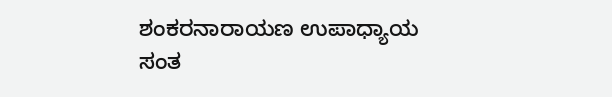ಶಂಕರನಾರಾಯಣ ಉಪಾಧ್ಯಾಯ
ಸಂತ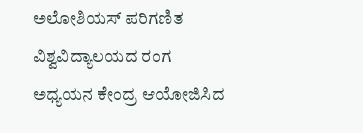ಅಲೋಶಿಯಸ್‌ ಪರಿಗಣಿತ ವಿಶ್ವವಿದ್ಯಾಲಯದ ರಂಗ ಅಧ್ಯಯನ ಕೇಂದ್ರ ಆಯೋಜಿಸಿದ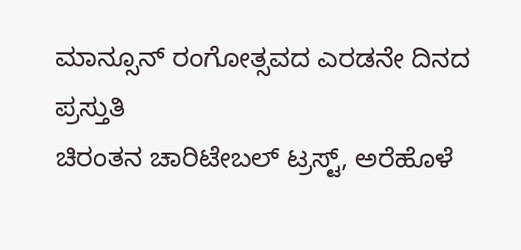ಮಾನ್ಸೂನ್‌ ರಂಗೋತ್ಸವದ ಎರಡನೇ ದಿನದ ಪ್ರಸ್ತುತಿ
ಚಿರಂತನ ಚಾರಿಟೇಬಲ್‌ ಟ್ರಸ್ಟ್‌, ಅರೆಹೊಳೆ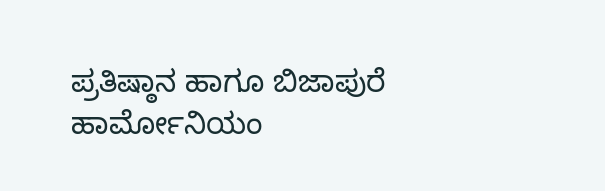ಪ್ರತಿಷ್ಠಾನ ಹಾಗೂ ಬಿಜಾಪುರೆ ಹಾರ್ಮೋನಿಯಂ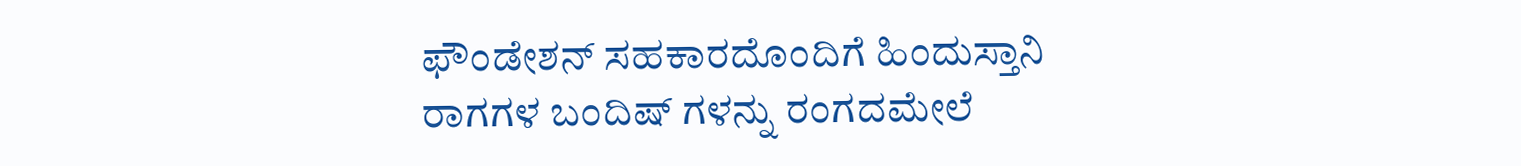ಫೌಂಡೇಶನ್‌ ಸಹಕಾರದೊಂದಿಗೆ ಹಿಂದುಸ್ತಾನಿ ರಾಗಗಳ ಬಂದಿಷ್‌ ಗಳನ್ನು ರಂಗದಮೇಲೆ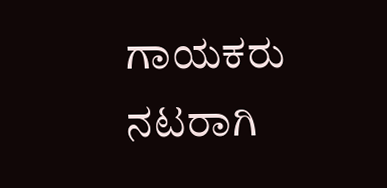ಗಾಯಕರು ನಟರಾಗಿ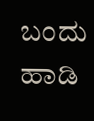ಬಂದು ಹಾಡಿ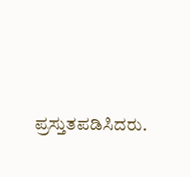ಪ್ರಸ್ತುತಪಡಿಸಿದರು.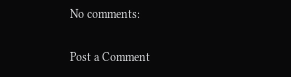No comments:

Post a Comment